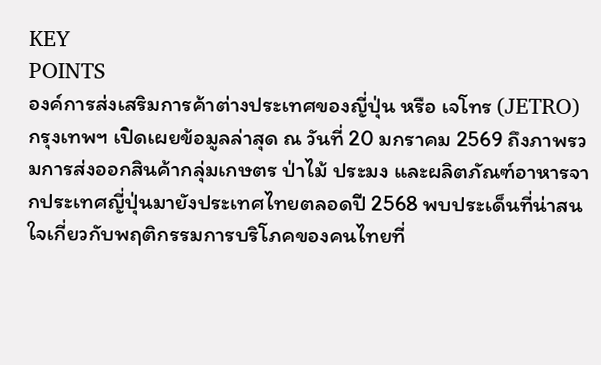KEY
POINTS
องค์การส่งเสริมการค้าต่างประเทศของญี่ปุ่น หรือ เจโทร (JETRO) กรุงเทพฯ เปิดเผยข้อมูลล่าสุด ณ วันที่ 20 มกราคม 2569 ถึงภาพรวมการส่งออกสินค้ากลุ่มเกษตร ป่าไม้ ประมง และผลิตภัณฑ์อาหารจากประเทศญี่ปุ่นมายังประเทศไทยตลอดปี 2568 พบประเด็นที่น่าสนใจเกี่ยวกับพฤติกรรมการบริโภคของคนไทยที่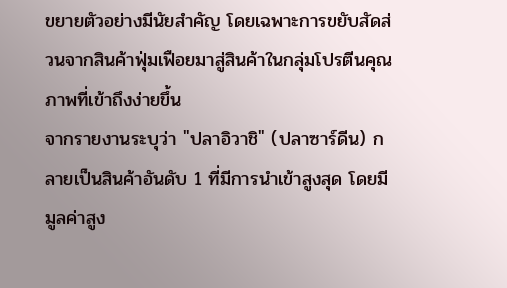ขยายตัวอย่างมีนัยสำคัญ โดยเฉพาะการขยับสัดส่วนจากสินค้าฟุ่มเฟือยมาสู่สินค้าในกลุ่มโปรตีนคุณภาพที่เข้าถึงง่ายขึ้น
จากรายงานระบุว่า "ปลาอิวาชิ" (ปลาซาร์ดีน) กลายเป็นสินค้าอันดับ 1 ที่มีการนำเข้าสูงสุด โดยมีมูลค่าสูง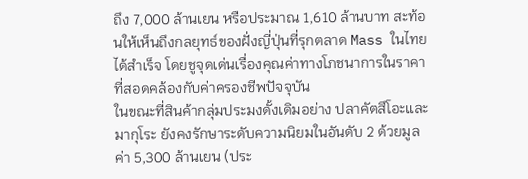ถึง 7,000 ล้านเยน หรือประมาณ 1,610 ล้านบาท สะท้อนให้เห็นถึงกลยุทธ์ของฝั่งญี่ปุ่นที่รุกตลาด Mass ในไทยได้สำเร็จ โดยชูจุดเด่นเรื่องคุณค่าทางโภชนาการในราคาที่สอดคล้องกับค่าครองชีพปัจจุบัน
ในขณะที่สินค้ากลุ่มประมงดั้งเดิมอย่าง ปลาคัตสึโอะและมากุโระ ยังคงรักษาระดับความนิยมในอันดับ 2 ด้วยมูลค่า 5,300 ล้านเยน (ประ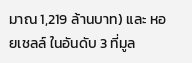มาณ 1,219 ล้านบาท) และ หอยเชลล์ ในอันดับ 3 ที่มูล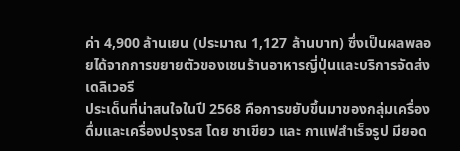ค่า 4,900 ล้านเยน (ประมาณ 1,127 ล้านบาท) ซึ่งเป็นผลพลอยได้จากการขยายตัวของเชนร้านอาหารญี่ปุ่นและบริการจัดส่งเดลิเวอรี
ประเด็นที่น่าสนใจในปี 2568 คือการขยับขึ้นมาของกลุ่มเครื่องดื่มและเครื่องปรุงรส โดย ชาเขียว และ กาแฟสำเร็จรูป มียอด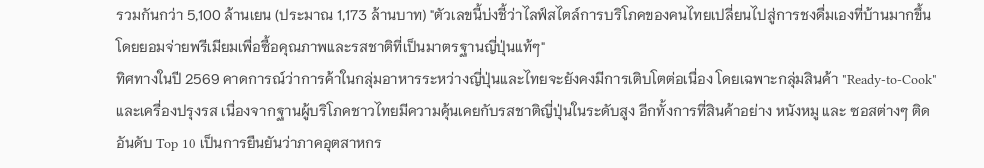รวมกันกว่า 5,100 ล้านเยน (ประมาณ 1,173 ล้านบาท) "ตัวเลขนี้บ่งชี้ว่าไลฟ์สไตล์การบริโภคของคนไทยเปลี่ยนไปสู่การชงดื่มเองที่บ้านมากขึ้น โดยยอมจ่ายพรีเมียมเพื่อซื้อคุณภาพและรสชาติที่เป็นมาตรฐานญี่ปุ่นแท้ๆ"
ทิศทางในปี 2569 คาดการณ์ว่าการค้าในกลุ่มอาหารระหว่างญี่ปุ่นและไทยจะยังคงมีการเติบโตต่อเนื่อง โดยเฉพาะกลุ่มสินค้า "Ready-to-Cook" และเครื่องปรุงรส เนื่องจากฐานผู้บริโภคชาวไทยมีความคุ้นเคยกับรสชาติญี่ปุ่นในระดับสูง อีกทั้งการที่สินค้าอย่าง หนังหมู และ ซอสต่างๆ ติดอันดับ Top 10 เป็นการยืนยันว่าภาคอุตสาหกร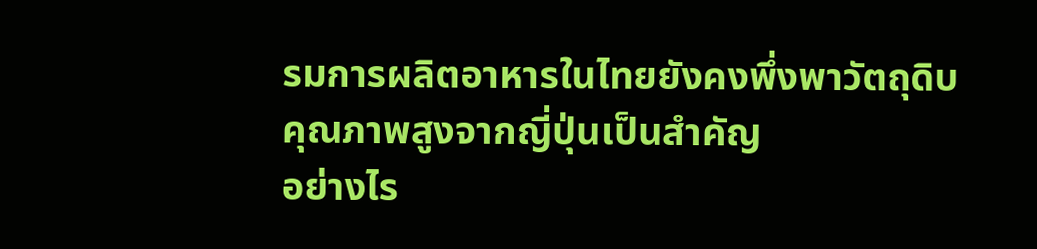รมการผลิตอาหารในไทยยังคงพึ่งพาวัตถุดิบคุณภาพสูงจากญี่ปุ่นเป็นสำคัญ
อย่างไร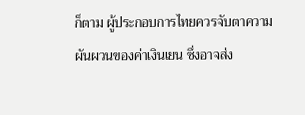ก็ตาม ผู้ประกอบการไทยควรจับตาความผันผวนของค่าเงินเยน ซึ่งอาจส่ง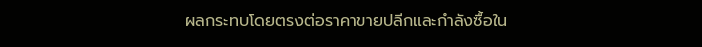ผลกระทบโดยตรงต่อราคาขายปลีกและกำลังซื้อใน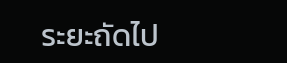ระยะถัดไป